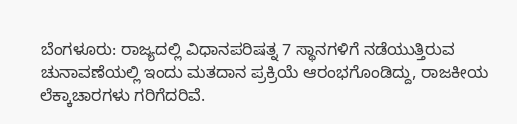ಬೆಂಗಳೂರು: ರಾಜ್ಯದಲ್ಲಿ ವಿಧಾನಪರಿಷತ್ನ 7 ಸ್ಥಾನಗಳಿಗೆ ನಡೆಯುತ್ತಿರುವ ಚುನಾವಣೆಯಲ್ಲಿ ಇಂದು ಮತದಾನ ಪ್ರಕ್ರಿಯೆ ಆರಂಭಗೊಂಡಿದ್ದು, ರಾಜಕೀಯ ಲೆಕ್ಕಾಚಾರಗಳು ಗರಿಗೆದರಿವೆ.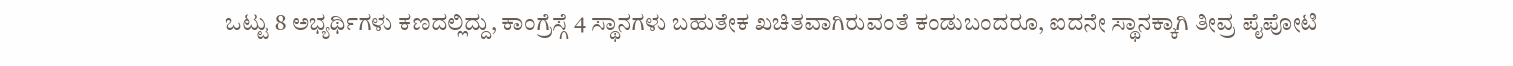ಒಟ್ಟು 8 ಅಭ್ಯರ್ಥಿಗಳು ಕಣದಲ್ಲಿದ್ದು, ಕಾಂಗ್ರೆಸ್ಗೆ 4 ಸ್ಥಾನಗಳು ಬಹುತೇಕ ಖಚಿತವಾಗಿರುವಂತೆ ಕಂಡುಬಂದರೂ, ಐದನೇ ಸ್ಥಾನಕ್ಕಾಗಿ ತೀವ್ರ ಪೈಪೋಟಿ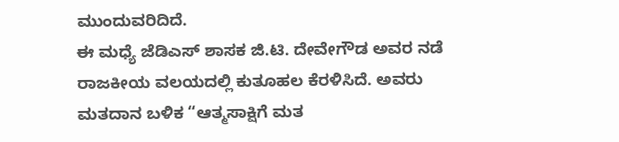ಮುಂದುವರಿದಿದೆ.
ಈ ಮಧ್ಯೆ ಜೆಡಿಎಸ್ ಶಾಸಕ ಜಿ.ಟಿ. ದೇವೇಗೌಡ ಅವರ ನಡೆ ರಾಜಕೀಯ ವಲಯದಲ್ಲಿ ಕುತೂಹಲ ಕೆರಳಿಸಿದೆ. ಅವರು ಮತದಾನ ಬಳಿಕ “ಆತ್ಮಸಾಕ್ಷಿಗೆ ಮತ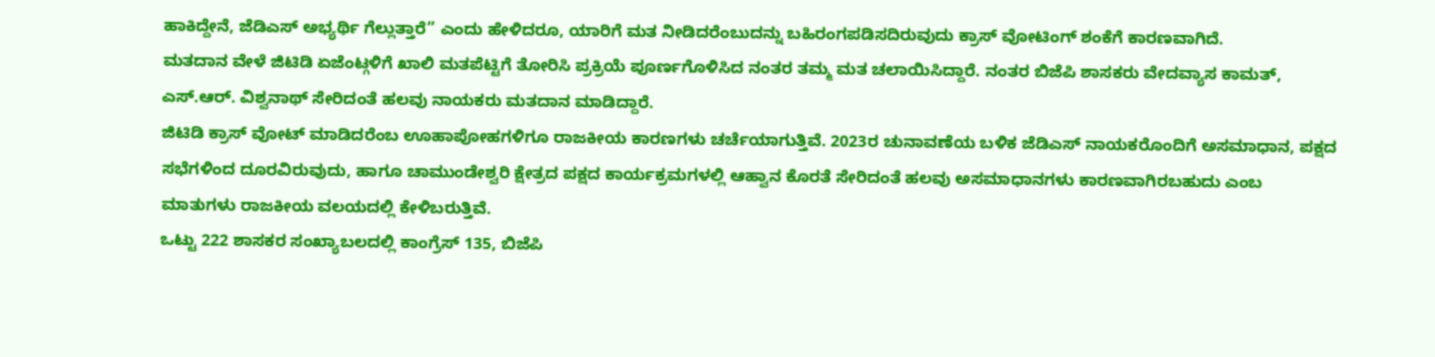ಹಾಕಿದ್ದೇನೆ, ಜೆಡಿಎಸ್ ಅಭ್ಯರ್ಥಿ ಗೆಲ್ಲುತ್ತಾರೆ” ಎಂದು ಹೇಳಿದರೂ, ಯಾರಿಗೆ ಮತ ನೀಡಿದರೆಂಬುದನ್ನು ಬಹಿರಂಗಪಡಿಸದಿರುವುದು ಕ್ರಾಸ್ ವೋಟಿಂಗ್ ಶಂಕೆಗೆ ಕಾರಣವಾಗಿದೆ.
ಮತದಾನ ವೇಳೆ ಜಿಟಿಡಿ ಏಜೆಂಟ್ಗಳಿಗೆ ಖಾಲಿ ಮತಪೆಟ್ಟಿಗೆ ತೋರಿಸಿ ಪ್ರಕ್ರಿಯೆ ಪೂರ್ಣಗೊಳಿಸಿದ ನಂತರ ತಮ್ಮ ಮತ ಚಲಾಯಿಸಿದ್ದಾರೆ. ನಂತರ ಬಿಜೆಪಿ ಶಾಸಕರು ವೇದವ್ಯಾಸ ಕಾಮತ್, ಎಸ್.ಆರ್. ವಿಶ್ವನಾಥ್ ಸೇರಿದಂತೆ ಹಲವು ನಾಯಕರು ಮತದಾನ ಮಾಡಿದ್ದಾರೆ.
ಜಿಟಿಡಿ ಕ್ರಾಸ್ ವೋಟ್ ಮಾಡಿದರೆಂಬ ಊಹಾಪೋಹಗಳಿಗೂ ರಾಜಕೀಯ ಕಾರಣಗಳು ಚರ್ಚೆಯಾಗುತ್ತಿವೆ. 2023ರ ಚುನಾವಣೆಯ ಬಳಿಕ ಜೆಡಿಎಸ್ ನಾಯಕರೊಂದಿಗೆ ಅಸಮಾಧಾನ, ಪಕ್ಷದ ಸಭೆಗಳಿಂದ ದೂರವಿರುವುದು, ಹಾಗೂ ಚಾಮುಂಡೇಶ್ವರಿ ಕ್ಷೇತ್ರದ ಪಕ್ಷದ ಕಾರ್ಯಕ್ರಮಗಳಲ್ಲಿ ಆಹ್ವಾನ ಕೊರತೆ ಸೇರಿದಂತೆ ಹಲವು ಅಸಮಾಧಾನಗಳು ಕಾರಣವಾಗಿರಬಹುದು ಎಂಬ ಮಾತುಗಳು ರಾಜಕೀಯ ವಲಯದಲ್ಲಿ ಕೇಳಿಬರುತ್ತಿವೆ.
ಒಟ್ಟು 222 ಶಾಸಕರ ಸಂಖ್ಯಾಬಲದಲ್ಲಿ ಕಾಂಗ್ರೆಸ್ 135, ಬಿಜೆಪಿ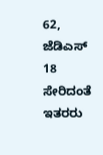62, ಜೆಡಿಎಸ್ 18 ಸೇರಿದಂತೆ ಇತರರು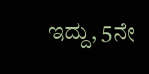ಇದ್ದು, 5ನೇ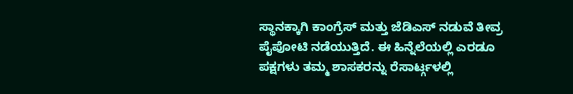ಸ್ಥಾನಕ್ಕಾಗಿ ಕಾಂಗ್ರೆಸ್ ಮತ್ತು ಜೆಡಿಎಸ್ ನಡುವೆ ತೀವ್ರ ಪೈಪೋಟಿ ನಡೆಯುತ್ತಿದೆ. ಈ ಹಿನ್ನೆಲೆಯಲ್ಲಿ ಎರಡೂ ಪಕ್ಷಗಳು ತಮ್ಮ ಶಾಸಕರನ್ನು ರೆಸಾರ್ಟ್ಗಳಲ್ಲಿ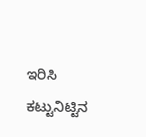ಇರಿಸಿ ಕಟ್ಟುನಿಟ್ಟಿನ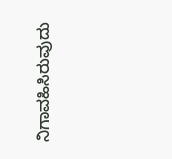ನಿಗಾವಹಿಸಿರುವುದು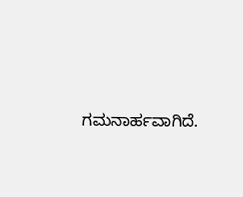ಗಮನಾರ್ಹವಾಗಿದೆ.